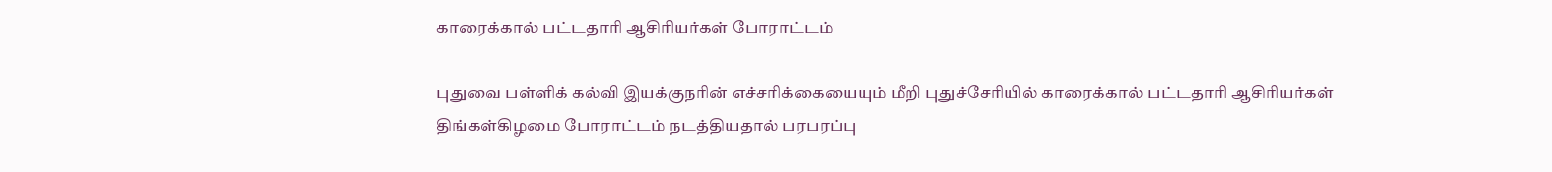காரைக்கால் பட்டதாரி ஆசிரியர்கள் போராட்டம்

புதுவை பள்ளிக் கல்வி இயக்குநரின் எச்சரிக்கையையும் மீறி புதுச்சேரியில் காரைக்கால் பட்டதாரி ஆசிரியர்கள் திங்கள்கிழமை போராட்டம் நடத்தியதால் பரபரப்பு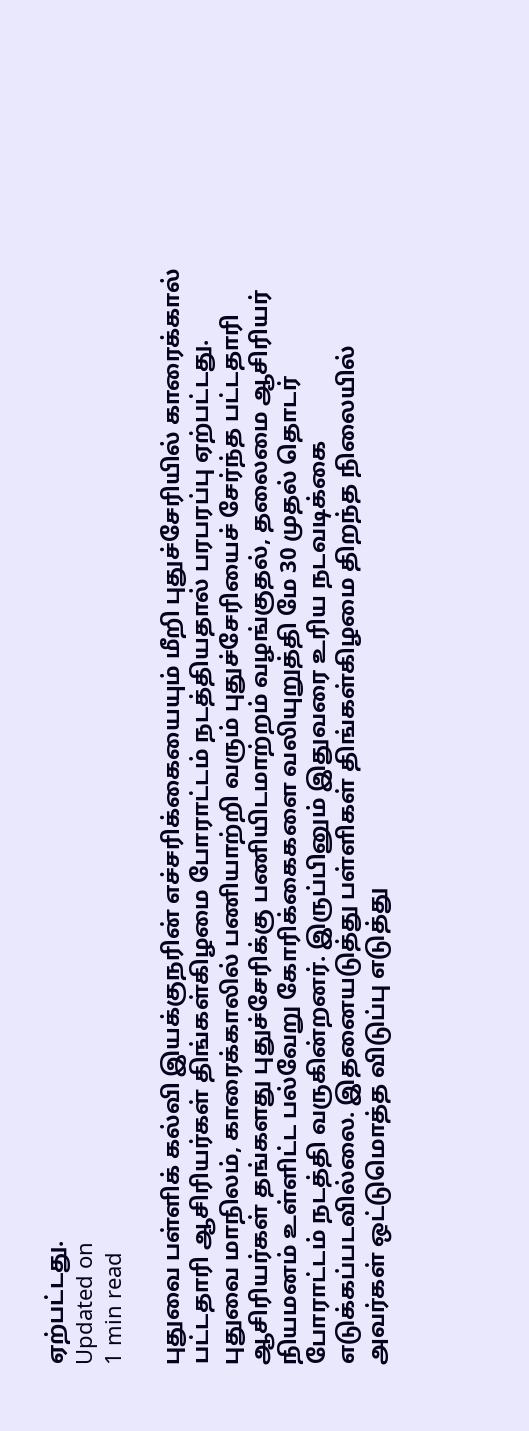ஏற்பட்டது.
Updated on
1 min read

புதுவை பள்ளிக் கல்வி இயக்குநரின் எச்சரிக்கையையும் மீறி புதுச்சேரியில் காரைக்கால் பட்டதாரி ஆசிரியர்கள் திங்கள்கிழமை போராட்டம் நடத்தியதால் பரபரப்பு ஏற்பட்டது.
புதுவை மாநிலம், காரைக்காலில் பணியாற்றி வரும் புதுச்சேரியைச் சேர்ந்த பட்டதாரி ஆசிரியர்கள் தங்களது புதுச்சேரிக்கு பணியிடமாற்றம் வழங்குதல், தலைமை ஆசிரியர் நியமனம் உள்ளிட்ட பல்வேறு கோரிக்கைகளை வலியுறுத்தி மே 30 முதல் தொடர் போராட்டம் நடத்தி வருகின்றனர். இருப்பினும் இதுவரை உரிய நடவடிக்கை எடுக்கப்படவில்லை. இதனையடுத்து பள்ளிகள் திங்கள்கிழமை திறந்த நிலையில் அவர்கள் ஒட்டுமொத்த விடுப்பு எடுத்து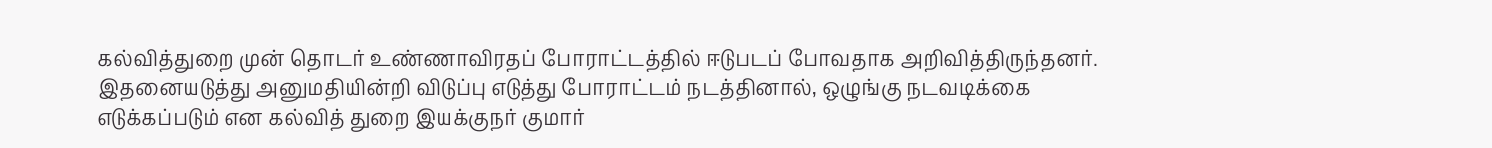கல்வித்துறை முன் தொடர் உண்ணாவிரதப் போராட்டத்தில் ஈடுபடப் போவதாக அறிவித்திருந்தனர்.
இதனையடுத்து அனுமதியின்றி விடுப்பு எடுத்து போராட்டம் நடத்தினால், ஒழுங்கு நடவடிக்கை எடுக்கப்படும் என கல்வித் துறை இயக்குநர் குமார்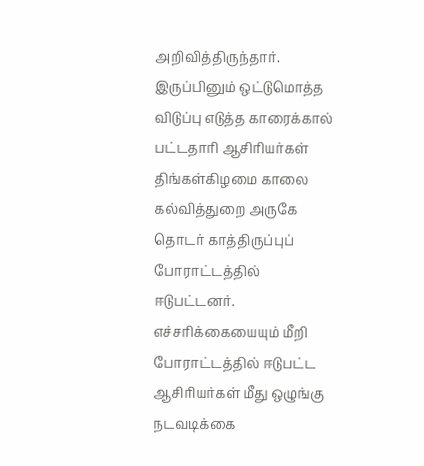அறிவித்திருந்தார்.
இருப்பினும் ஒட்டுமொத்த விடுப்பு எடுத்த காரைக்கால் பட்டதாரி ஆசிரியர்கள் திங்கள்கிழமை காலை கல்வித்துறை அருகே தொடர் காத்திருப்புப் போராட்டத்தில் ஈடுபட்டனர். எச்சரிக்கையையும் மீறி போராட்டத்தில் ஈடுபட்ட ஆசிரியர்கள் மீது ஒழுங்கு நடவடிக்கை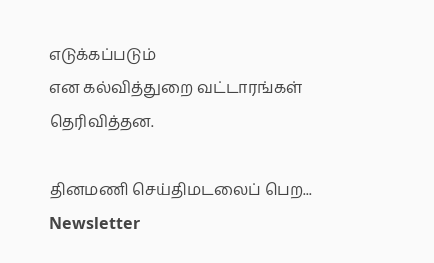எடுக்கப்படும்
என கல்வித்துறை வட்டாரங்கள் தெரிவித்தன.

தினமணி செய்திமடலைப் பெற... Newsletter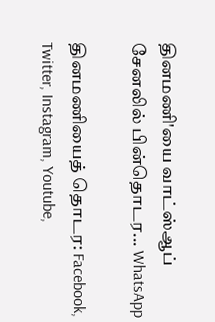தினமணி'யை வாட்ஸ்ஆப் சேனலில் பின்தொடர... WhatsApp

தினமணியைத் தொடர: Facebook, Twitter, Instagram, Youtube,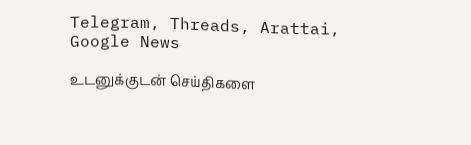Telegram, Threads, Arattai, Google News

உடனுக்குடன் செய்திகளை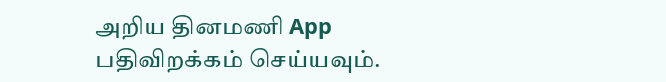அறிய தினமணி App பதிவிறக்கம் செய்யவும்.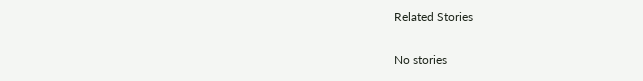Related Stories

No stories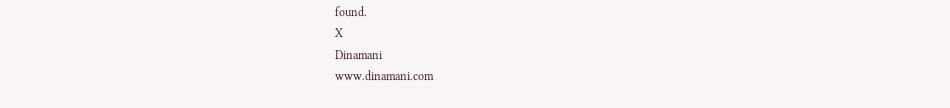found.
X
Dinamani
www.dinamani.com